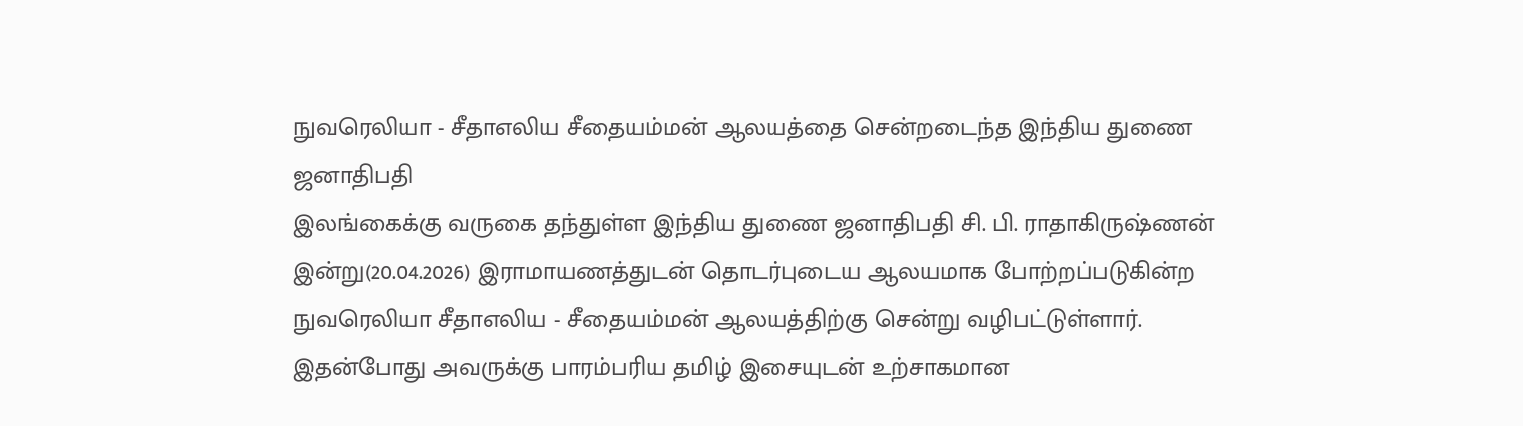நுவரெலியா - சீதாஎலிய சீதையம்மன் ஆலயத்தை சென்றடைந்த இந்திய துணை ஜனாதிபதி
இலங்கைக்கு வருகை தந்துள்ள இந்திய துணை ஜனாதிபதி சி. பி. ராதாகிருஷ்ணன் இன்று(20.04.2026) இராமாயணத்துடன் தொடர்புடைய ஆலயமாக போற்றப்படுகின்ற நுவரெலியா சீதாஎலிய - சீதையம்மன் ஆலயத்திற்கு சென்று வழிபட்டுள்ளார்.
இதன்போது அவருக்கு பாரம்பரிய தமிழ் இசையுடன் உற்சாகமான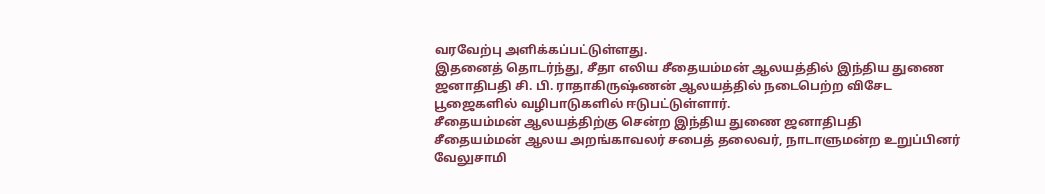வரவேற்பு அளிக்கப்பட்டுள்ளது.
இதனைத் தொடர்ந்து, சீதா எலிய சீதையம்மன் ஆலயத்தில் இந்திய துணை ஜனாதிபதி சி. பி. ராதாகிருஷ்ணன் ஆலயத்தில் நடைபெற்ற விசேட பூஜைகளில் வழிபாடுகளில் ஈடுபட்டுள்ளார்.
சீதையம்மன் ஆலயத்திற்கு சென்ற இந்திய துணை ஜனாதிபதி
சீதையம்மன் ஆலய அறங்காவலர் சபைத் தலைவர், நாடாளுமன்ற உறுப்பினர் வேலுசாமி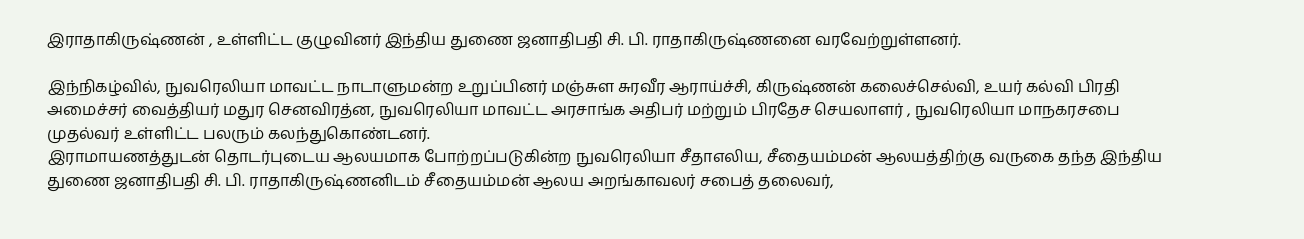இராதாகிருஷ்ணன் , உள்ளிட்ட குழுவினர் இந்திய துணை ஜனாதிபதி சி. பி. ராதாகிருஷ்ணனை வரவேற்றுள்ளனர்.

இந்நிகழ்வில், நுவரெலியா மாவட்ட நாடாளுமன்ற உறுப்பினர் மஞ்சுள சுரவீர ஆராய்ச்சி, கிருஷ்ணன் கலைச்செல்வி, உயர் கல்வி பிரதி அமைச்சர் வைத்தியர் மதுர செனவிரத்ன, நுவரெலியா மாவட்ட அரசாங்க அதிபர் மற்றும் பிரதேச செயலாளர் , நுவரெலியா மாநகரசபை முதல்வர் உள்ளிட்ட பலரும் கலந்துகொண்டனர்.
இராமாயணத்துடன் தொடர்புடைய ஆலயமாக போற்றப்படுகின்ற நுவரெலியா சீதாஎலிய, சீதையம்மன் ஆலயத்திற்கு வருகை தந்த இந்திய துணை ஜனாதிபதி சி. பி. ராதாகிருஷ்ணனிடம் சீதையம்மன் ஆலய அறங்காவலர் சபைத் தலைவர்,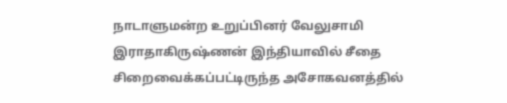நாடாளுமன்ற உறுப்பினர் வேலுசாமி இராதாகிருஷ்ணன் இந்தியாவில் சீதை சிறைவைக்கப்பட்டிருந்த அசோகவனத்தில்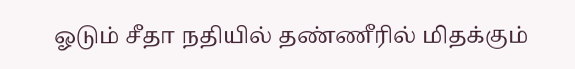ஓடும் சீதா நதியில் தண்ணீரில் மிதக்கும்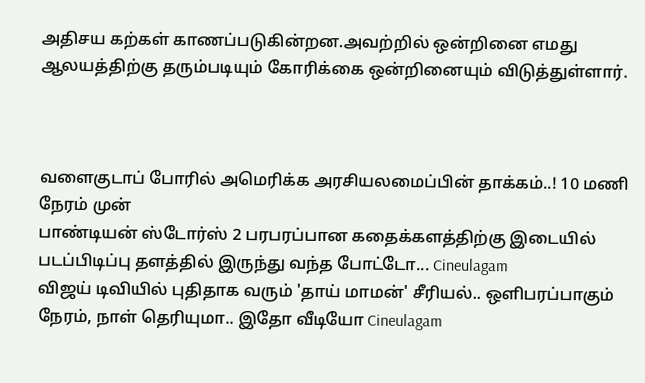அதிசய கற்கள் காணப்படுகின்றன.அவற்றில் ஒன்றினை எமது ஆலயத்திற்கு தரும்படியும் கோரிக்கை ஒன்றினையும் விடுத்துள்ளார்.



வளைகுடாப் போரில் அமெரிக்க அரசியலமைப்பின் தாக்கம்..! 10 மணி நேரம் முன்
பாண்டியன் ஸ்டோர்ஸ் 2 பரபரப்பான கதைக்களத்திற்கு இடையில் படப்பிடிப்பு தளத்தில் இருந்து வந்த போட்டோ... Cineulagam
விஜய் டிவியில் புதிதாக வரும் 'தாய் மாமன்' சீரியல்.. ஒளிபரப்பாகும் நேரம், நாள் தெரியுமா.. இதோ வீடியோ Cineulagam